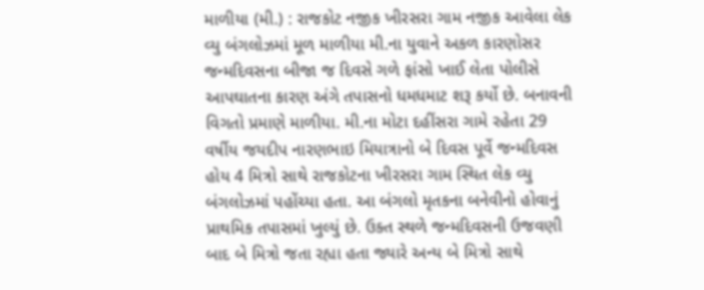માળીયા (મી.) : રાજકોટ નજીક ખીરસરા ગામ નજીક આવેલા લેક વ્યુ બંગલોઝમાં મૂળ માળીયા મી.ના યુવાને અકળ કારણોસર જન્મદિવસના બીજા જ દિવસે ગળે ફાંસો ખાઈ લેતા પોલીસે આપઘાતના કારણ અંગે તપાસનો ધમધમાટ શરૂ કર્યો છે. બનાવની વિગતો પ્રમાણે માળીયા. મી.ના મોટા દહીંસરા ગામે રહેતા 29 વર્ષીય જયદીપ નારણભાઇ મિયાત્રાનો બે દિવસ પૂર્વે જન્મદિવસ હોય 4 મિત્રો સાથે રાજકોટના ખીરસરા ગામ સ્થિત લેક વ્યુ બંગલોઝમાં પહોંચ્યા હતા. આ બંગલો મૃતકના બનેવીનો હોવાનું પ્રાથમિક તપાસમાં ખુલ્યું છે. ઉક્ત સ્થળે જન્મદિવસની ઉજવણી બાદ બે મિત્રો જતા રહ્યા હતા જ્યારે અન્ય બે મિત્રો સાથે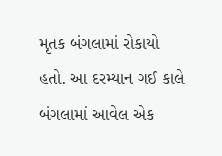મૃતક બંગલામાં રોકાયો હતો. આ દરમ્યાન ગઈ કાલે બંગલામાં આવેલ એક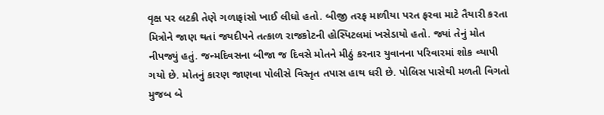વૃક્ષ પર લટકી તેણે ગળાફાંસો ખાઈ લીધો હતો. બીજી તરફ માળીયા પરત ફરવા માટે તૈયારી કરતા મિત્રોને જાણ થતાં જયદીપને તત્કાળ રાજકોટની હોસ્પિટલમાં ખસેડાયો હતો. જ્યાં તેનું મોત નીપજ્યું હતું. જન્મદિવસના બીજા જ દિવસે મોતને મીઠું કરનાર યુવાનના પરિવારમાં શોક વ્યાપી ગયો છે. મોતનું કારણ જાણવા પોલીસે વિસ્તૃત તપાસ હાથ ધરી છે. પોલિસ પાસેથી મળતી વિગતો મુજબ બે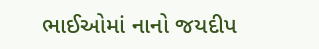ભાઈઓમાં નાનો જયદીપ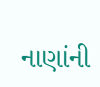નાણાંની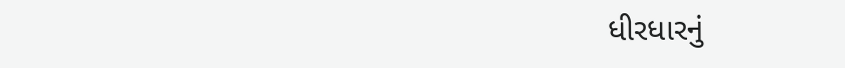ધીરધારનું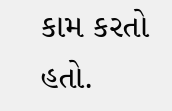કામ કરતો હતો.